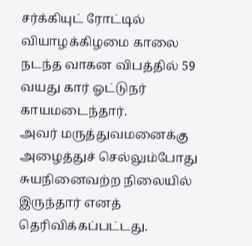சர்க்கியுட் ரோட்டில் வியாழக்கிழமை காலை நடந்த வாகன விபத்தில் 59 வயது கார் ஓட்டுநர் காயமடைந்தார்.
அவர் மருத்துவமனைக்கு அழைத்துச் செல்லும்போது சுயநினைவற்ற நிலையில் இருந்தார் எனத் தெரிவிக்கப்பட்டது.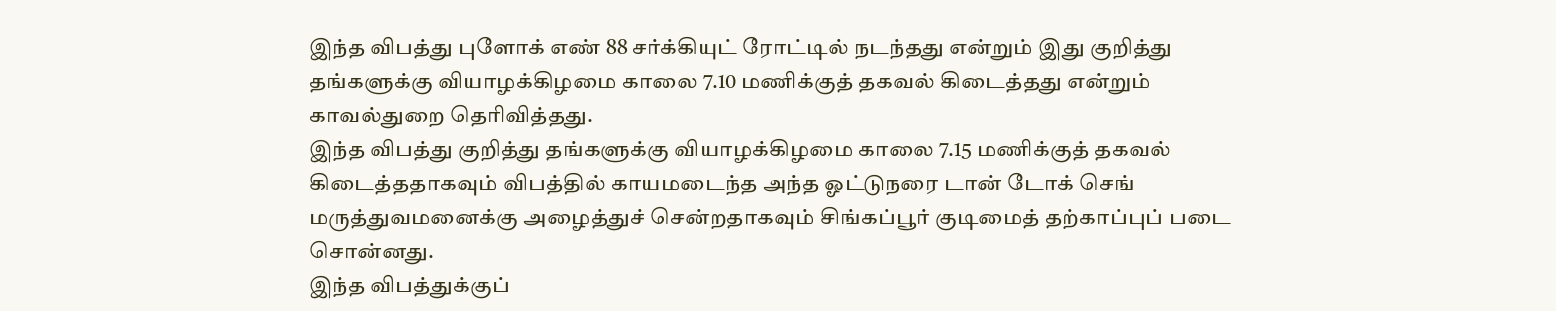இந்த விபத்து புளோக் எண் 88 சர்க்கியுட் ரோட்டில் நடந்தது என்றும் இது குறித்து தங்களுக்கு வியாழக்கிழமை காலை 7.10 மணிக்குத் தகவல் கிடைத்தது என்றும் காவல்துறை தெரிவித்தது.
இந்த விபத்து குறித்து தங்களுக்கு வியாழக்கிழமை காலை 7.15 மணிக்குத் தகவல் கிடைத்ததாகவும் விபத்தில் காயமடைந்த அந்த ஓட்டுநரை டான் டோக் செங் மருத்துவமனைக்கு அழைத்துச் சென்றதாகவும் சிங்கப்பூர் குடிமைத் தற்காப்புப் படை சொன்னது.
இந்த விபத்துக்குப்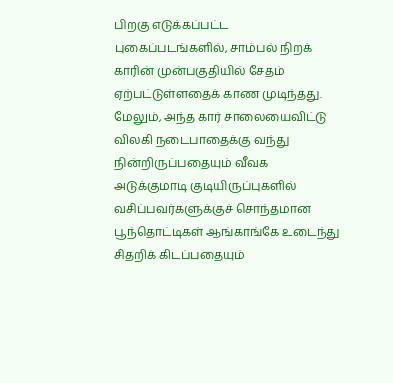பிறகு எடுக்கப்பட்ட புகைப்படங்களில், சாம்பல் நிறக் காரின் முன்பகுதியில் சேதம் ஏற்பட்டுள்ளதைக் காண முடிந்தது.
மேலும், அந்த கார் சாலையைவிட்டு விலகி நடைபாதைக்கு வந்து நின்றிருப்பதையும் வீவக அடுக்குமாடி குடியிருப்புகளில் வசிப்பவர்களுக்குச் சொந்தமான பூந்தொட்டிகள் ஆங்காங்கே உடைந்து சிதறிக் கிடப்பதையும்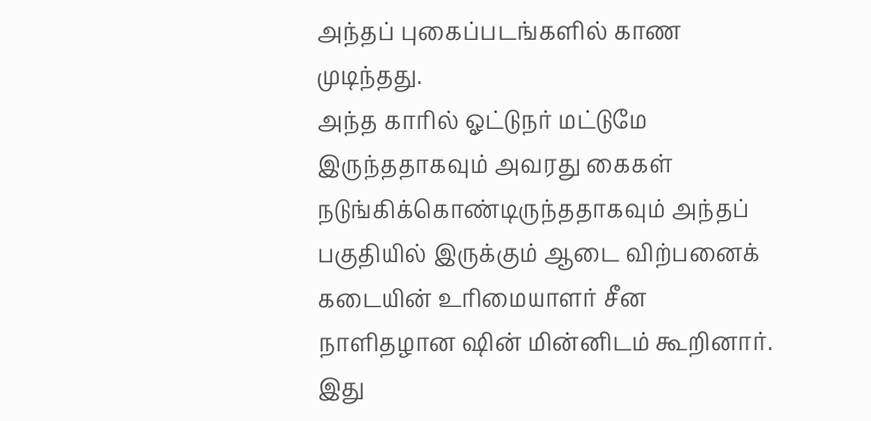அந்தப் புகைப்படங்களில் காண முடிந்தது.
அந்த காரில் ஓட்டுநர் மட்டுமே இருந்ததாகவும் அவரது கைகள் நடுங்கிக்கொண்டிருந்ததாகவும் அந்தப் பகுதியில் இருக்கும் ஆடை விற்பனைக் கடையின் உரிமையாளர் சீன நாளிதழான ஷின் மின்னிடம் கூறினார்.
இது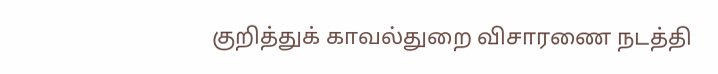குறித்துக் காவல்துறை விசாரணை நடத்தி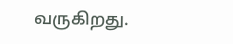வருகிறது.